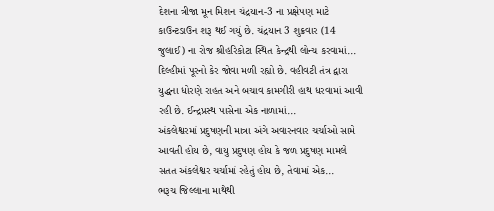દેશના ત્રીજા મૂન મિશન ચંદ્રયાન-3 ના પ્રક્ષેપણ માટે કાઉન્ટડાઉન શરૂ થઈ ગયું છે. ચંદ્રયાન 3 શુક્રવાર (14 જુલાઈ) ના રોજ શ્રીહરિકોટા સ્થિત કેન્દ્રથી લોન્ચ કરવામાં...
દિલ્હીમાં પૂરનો કેર જોવા મળી રહ્યો છે. વહીવટી તંત્ર દ્વારા યુદ્ધના ધોરણે રાહત અને બચાવ કામગીરી હાથ ધરવામાં આવી રહી છે. ઈન્દ્રપ્રસ્થ પાસેના એક નાળામાં...
અંકલેશ્વરમાં પ્રદુષણની માત્રા અંગે અવારનવાર ચર્ચાઓ સામે આવતી હોય છે, વાયુ પ્રદુષણ હોય કે જળ પ્રદુષણ મામલે સતત અંકલેશ્વર ચર્ચામાં રહેતું હોય છે, તેવામાં એક...
ભરૂચ જિલ્લાના માથેથી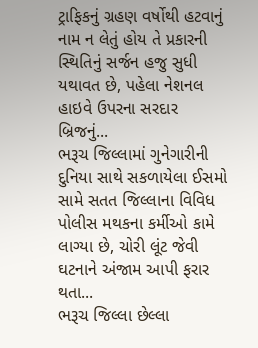ટ્રાફિકનું ગ્રહણ વર્ષોથી હટવાનું નામ ન લેતું હોય તે પ્રકારની સ્થિતિનું સર્જન હજુ સુધી યથાવત છે, પહેલા નેશનલ હાઇવે ઉપરના સરદાર બ્રિજનું...
ભરૂચ જિલ્લામાં ગુનેગારીની દુનિયા સાથે સકળાયેલા ઈસમો સામે સતત જિલ્લાના વિવિધ પોલીસ મથકના કર્મીઓ કામે લાગ્યા છે, ચોરી લૂંટ જેવી ઘટનાને અંજામ આપી ફરાર થતા...
ભરૂચ જિલ્લા છેલ્લા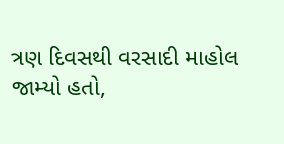ત્રણ દિવસથી વરસાદી માહોલ જામ્યો હતો,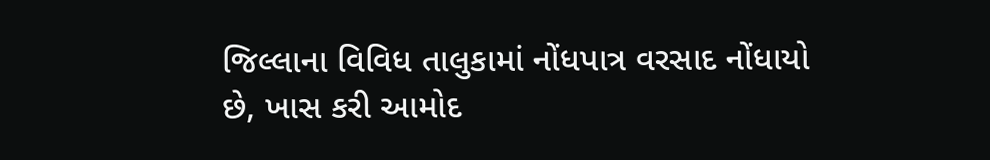જિલ્લાના વિવિધ તાલુકામાં નોંધપાત્ર વરસાદ નોંધાયો છે, ખાસ કરી આમોદ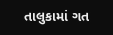તાલુકામાં ગત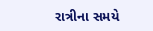રાત્રીના સમયે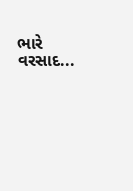ભારે વરસાદ...